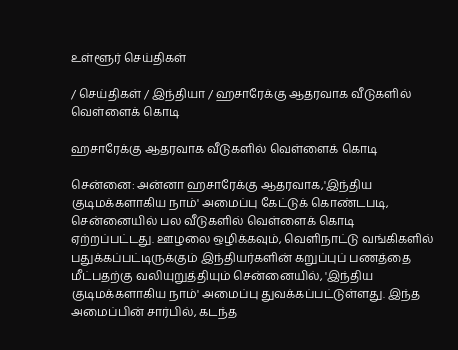உள்ளூர் செய்திகள்

/ செய்திகள் / இந்தியா / ஹசாரேக்கு ஆதரவாக வீடுகளில் வெள்ளைக் கொடி

ஹசாரேக்கு ஆதரவாக வீடுகளில் வெள்ளைக் கொடி

சென்னை: அன்னா ஹசாரேக்கு ஆதரவாக,'இந்திய குடிமக்களாகிய நாம்' அமைப்பு கேட்டுக் கொண்டபடி, சென்னையில் பல வீடுகளில் வெள்ளைக் கொடி ஏற்றப்பட்டது. ஊழலை ஒழிக்கவும், வெளிநாட்டு வங்கிகளில் பதுக்கப்பட்டிருக்கும் இந்தியர்களின் கறுப்புப் பணத்தை மீட்பதற்கு வலியுறுத்தியும் சென்னையில், 'இந்திய குடிமக்களாகிய நாம்' அமைப்பு துவக்கப்பட்டுள்ளது. இந்த அமைப்பின் சார்பில், கடந்த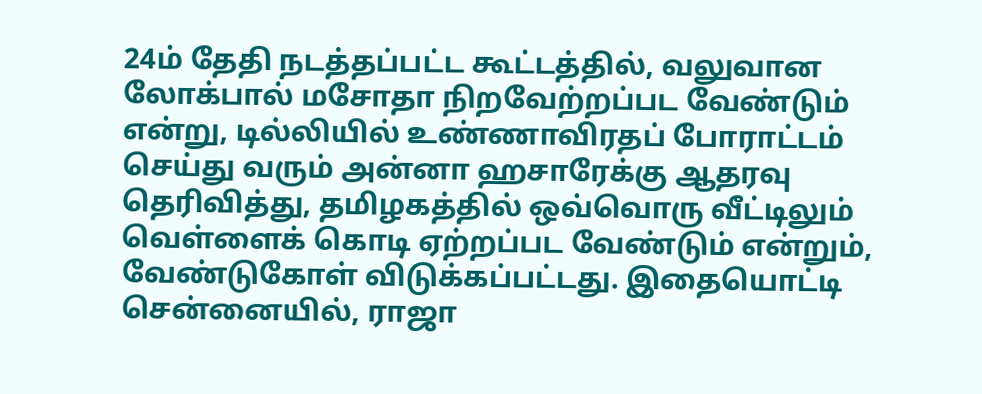24ம் தேதி நடத்தப்பட்ட கூட்டத்தில், வலுவான லோக்பால் மசோதா நிறவேற்றப்பட வேண்டும் என்று, டில்லியில் உண்ணாவிரதப் போராட்டம் செய்து வரும் அன்னா ஹசாரேக்கு ஆதரவு தெரிவித்து, தமிழகத்தில் ஒவ்வொரு வீட்டிலும் வெள்ளைக் கொடி ஏற்றப்பட வேண்டும் என்றும், வேண்டுகோள் விடுக்கப்பட்டது. இதையொட்டி சென்னையில், ராஜா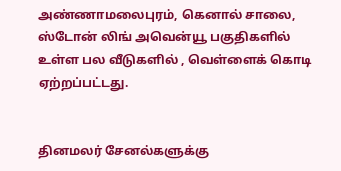அண்ணாமலைபுரம், கெனால் சாலை, ஸ்டோன் லிங் அவென்யூ பகுதிகளில் உள்ள பல வீடுகளில் , வெள்ளைக் கொடி ஏற்றப்பட்டது.


தினமலர் சேனல்களுக்கு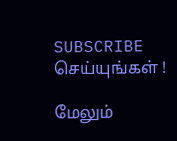SUBSCRIBE செய்யுங்கள் !

மேலும்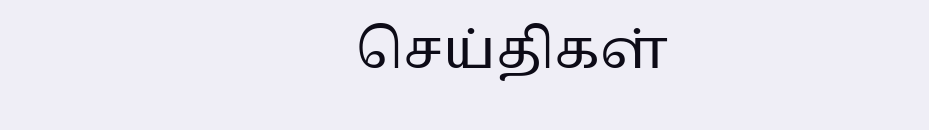செய்திகள்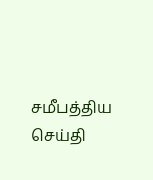சமீபத்திய செய்தி